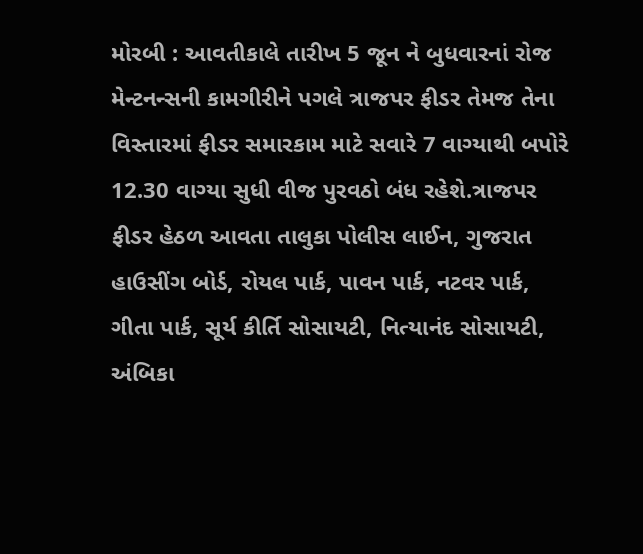મોરબી : આવતીકાલે તારીખ 5 જૂન ને બુધવારનાં રોજ મેન્ટનન્સની કામગીરીને પગલે ત્રાજપર ફીડર તેમજ તેના વિસ્તારમાં ફીડર સમારકામ માટે સવારે 7 વાગ્યાથી બપોરે 12.30 વાગ્યા સુધી વીજ પુરવઠો બંધ રહેશે.ત્રાજપર ફીડર હેઠળ આવતા તાલુકા પોલીસ લાઈન, ગુજરાત હાઉસીંગ બોર્ડ, રોયલ પાર્ક, પાવન પાર્ક, નટવર પાર્ક, ગીતા પાર્ક, સૂર્ય કીર્તિ સોસાયટી, નિત્યાનંદ સોસાયટી, અંબિકા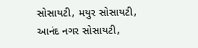સોસાયટી, મયુર સોસાયટી, આનંદ નગર સોસાયટી,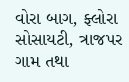વોરા બાગ, ફ્લોરા સોસાયટી, ત્રાજપર ગામ તથા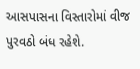આસપાસના વિસ્તારોમાં વીજ પુરવઠો બંધ રહેશે.